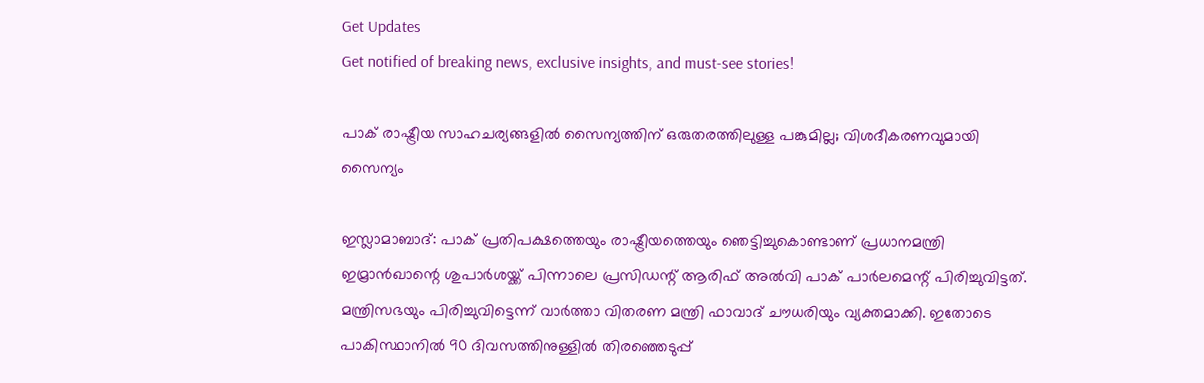Get Updates
Get notified of breaking news, exclusive insights, and must-see stories!

പാക് രാഷ്ട്രീയ സാഹചര്യങ്ങളില്‍ സൈന്യത്തിന് ഒരുതരത്തിലുള്ള പങ്കുമില്ല; വിശദീകരണവുമായി സൈന്യം

ഇസ്ലാമാബാദ്: പാക് പ്രതിപക്ഷത്തെയും രാഷ്ട്രീയത്തെയും ഞെട്ടിച്ചുകൊണ്ടാണ് പ്രധാനമന്ത്രി ഇമ്രാന്‍ഖാന്റെ ശുപാര്‍ശയ്ക്ക് പിന്നാലെ പ്രസിഡന്റ് ആരിഫ് അല്‍വി പാക് പാര്‍ലമെന്റ് പിരിച്ചുവിട്ടത്. മന്ത്രിസഭയും പിരിച്ചുവിട്ടെന്ന് വാര്‍ത്താ വിതരണ മന്ത്രി ഫാവാദ് ചൗധരിയും വ്യക്തമാക്കി. ഇതോടെ പാകിസ്ഥാനില്‍ 90 ദിവസത്തിനുള്ളില്‍ തിരഞ്ഞെടുപ്പ്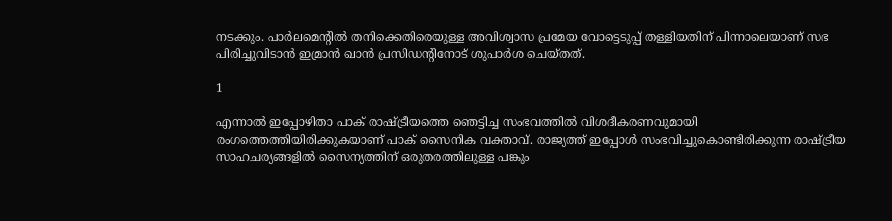നടക്കും. പാര്‍ലമെന്റില്‍ തനിക്കെതിരെയുള്ള അവിശ്വാസ പ്രമേയ വോട്ടെടുപ്പ് തള്ളിയതിന് പിന്നാലെയാണ് സഭ പിരിച്ചുവിടാന്‍ ഇമ്രാന്‍ ഖാന്‍ പ്രസിഡന്റിനോട് ശുപാര്‍ശ ചെയ്തത്.

1

എന്നാല്‍ ഇപ്പോഴിതാ പാക് രാഷ്ട്രീയത്തെ ഞെട്ടിച്ച സംഭവത്തില്‍ വിശദീകരണവുമായി രംഗത്തെത്തിയിരിക്കുകയാണ് പാക് സൈനിക വക്താവ്. രാജ്യത്ത് ഇപ്പോള്‍ സംഭവിച്ചുകൊണ്ടിരിക്കുന്ന രാഷ്ട്രീയ സാഹചര്യങ്ങളില്‍ സൈന്യത്തിന് ഒരുതരത്തിലുള്ള പങ്കും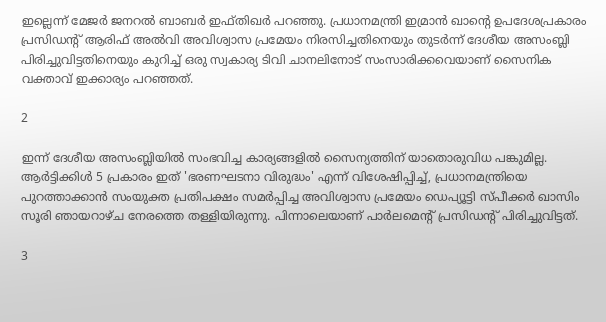ഇല്ലെന്ന് മേജര്‍ ജനറല്‍ ബാബര്‍ ഇഫ്തിഖര്‍ പറഞ്ഞു. പ്രധാനമന്ത്രി ഇമ്രാന്‍ ഖാന്റെ ഉപദേശപ്രകാരം പ്രസിഡന്റ് ആരിഫ് അല്‍വി അവിശ്വാസ പ്രമേയം നിരസിച്ചതിനെയും തുടര്‍ന്ന് ദേശീയ അസംബ്ലി പിരിച്ചുവിട്ടതിനെയും കുറിച്ച് ഒരു സ്വകാര്യ ടിവി ചാനലിനോട് സംസാരിക്കവെയാണ് സൈനിക വക്താവ് ഇക്കാര്യം പറഞ്ഞത്.

2

ഇന്ന് ദേശീയ അസംബ്ലിയില്‍ സംഭവിച്ച കാര്യങ്ങളില്‍ സൈന്യത്തിന് യാതൊരുവിധ പങ്കുമില്ല. ആര്‍ട്ടിക്കിള്‍ 5 പ്രകാരം ഇത് 'ഭരണഘടനാ വിരുദ്ധം' എന്ന് വിശേഷിപ്പിച്ച്, പ്രധാനമന്ത്രിയെ പുറത്താക്കാന്‍ സംയുക്ത പ്രതിപക്ഷം സമര്‍പ്പിച്ച അവിശ്വാസ പ്രമേയം ഡെപ്യൂട്ടി സ്പീക്കര്‍ ഖാസിം സൂരി ഞായറാഴ്ച നേരത്തെ തള്ളിയിരുന്നു. പിന്നാലെയാണ് പാര്‍ലമെന്റ് പ്രസിഡന്റ് പിരിച്ചുവിട്ടത്.

3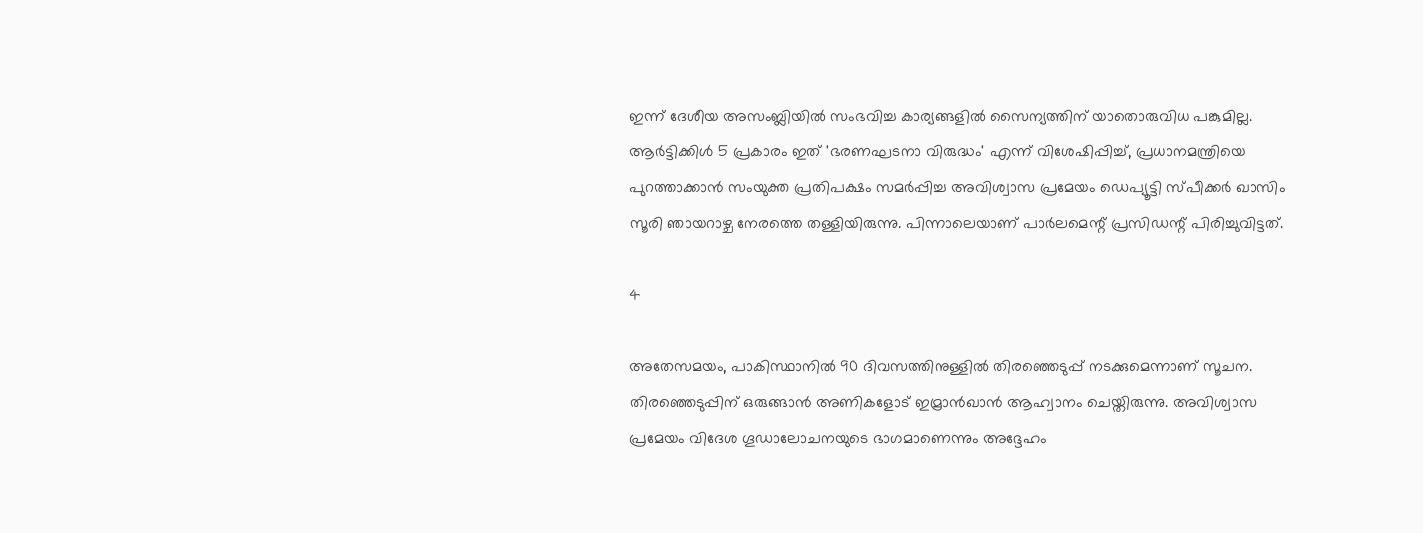ഇന്ന് ദേശീയ അസംബ്ലിയില്‍ സംഭവിച്ച കാര്യങ്ങളില്‍ സൈന്യത്തിന് യാതൊരുവിധ പങ്കുമില്ല. ആര്‍ട്ടിക്കിള്‍ 5 പ്രകാരം ഇത് 'ഭരണഘടനാ വിരുദ്ധം' എന്ന് വിശേഷിപ്പിച്ച്, പ്രധാനമന്ത്രിയെ പുറത്താക്കാന്‍ സംയുക്ത പ്രതിപക്ഷം സമര്‍പ്പിച്ച അവിശ്വാസ പ്രമേയം ഡെപ്യൂട്ടി സ്പീക്കര്‍ ഖാസിം സൂരി ഞായറാഴ്ച നേരത്തെ തള്ളിയിരുന്നു. പിന്നാലെയാണ് പാര്‍ലമെന്റ് പ്രസിഡന്റ് പിരിച്ചുവിട്ടത്.

4

അതേസമയം, പാകിസ്ഥാനില്‍ 90 ദിവസത്തിനുള്ളില്‍ തിരഞ്ഞെടുപ്പ് നടക്കുമെന്നാണ് സൂചന. തിരഞ്ഞെടുപ്പിന് ഒരുങ്ങാന്‍ അണികളോട് ഇമ്രാന്‍ഖാന്‍ ആഹ്വാനം ചെയ്തിരുന്നു. അവിശ്വാസ പ്രമേയം വിദേശ ഗൂഡാലോചനയുടെ ഭാഗമാണെന്നും അദ്ദേഹം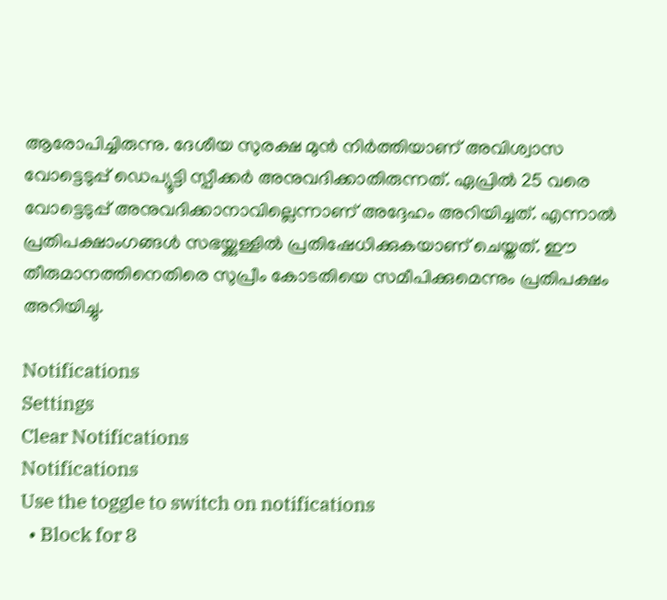ആരോപിച്ചിരുന്നു. ദേശീയ സുരക്ഷ മുന്‍ നിര്‍ത്തിയാണ് അവിശ്വാസ വോട്ടെടുപ്പ് ഡെപ്യൂട്ടി സ്പീക്കര്‍ അനുവദിക്കാതിരുന്നത്. ഏപ്രില്‍ 25 വരെ വോട്ടെടുപ്പ് അനുവദിക്കാനാവില്ലെന്നാണ് അദ്ദേഹം അറിയിച്ചത്. എന്നാല്‍ പ്രതിപക്ഷാംഗങ്ങള്‍ സഭയ്ക്കുള്ളില്‍ പ്രതിഷേധിക്കുകയാണ് ചെയ്തത്. ഈ തീരുമാനത്തിനെതിരെ സുപ്രീം കോടതിയെ സമീപിക്കുമെന്നും പ്രതിപക്ഷം അറിയിച്ചു.

Notifications
Settings
Clear Notifications
Notifications
Use the toggle to switch on notifications
  • Block for 8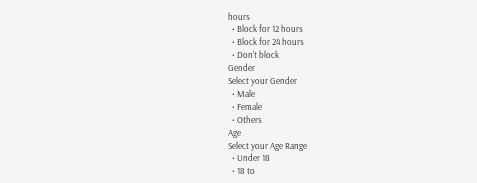hours
  • Block for 12 hours
  • Block for 24 hours
  • Don't block
Gender
Select your Gender
  • Male
  • Female
  • Others
Age
Select your Age Range
  • Under 18
  • 18 to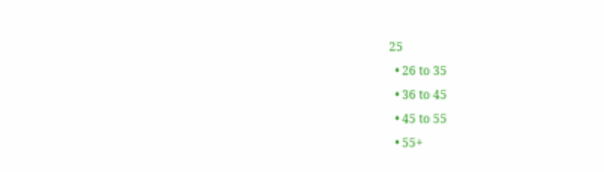25
  • 26 to 35
  • 36 to 45
  • 45 to 55
  • 55+